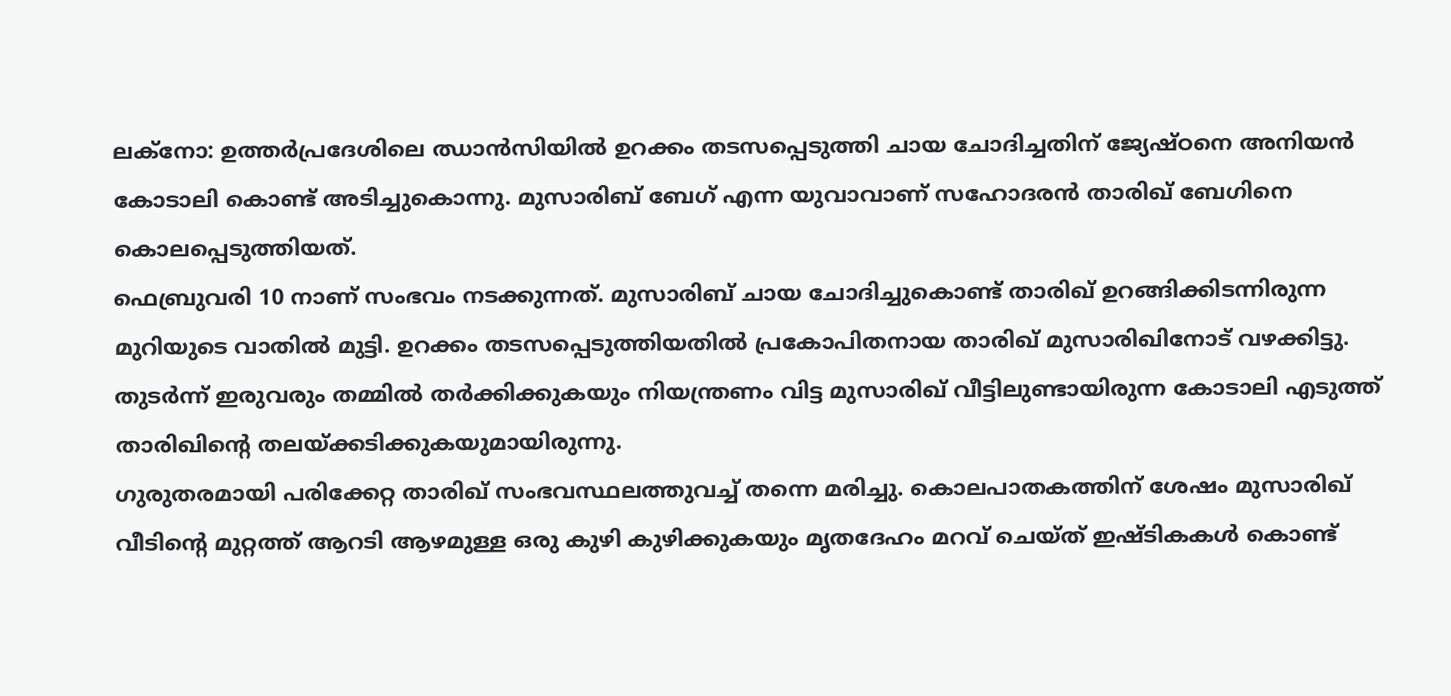ലക്നോ: ഉത്തർപ്രദേശിലെ ഝാൻസിയിൽ ഉറക്കം തടസപ്പെടുത്തി ചായ ചോദിച്ചതിന് ജ്യേഷ്ഠനെ അനിയൻ കോടാലി കൊണ്ട് അടിച്ചുകൊന്നു. മുസാരിബ് ബേഗ് എന്ന യുവാവാണ് സഹോദരൻ താരിഖ് ബേഗിനെ കൊലപ്പെടുത്തിയത്.
ഫെബ്രുവരി 10 നാണ് സംഭവം നടക്കുന്നത്. മുസാരിബ് ചായ ചോദിച്ചുകൊണ്ട് താരിഖ് ഉറങ്ങിക്കിടന്നിരുന്ന മുറിയുടെ വാതിൽ മുട്ടി. ഉറക്കം തടസപ്പെടുത്തിയതിൽ പ്രകോപിതനായ താരിഖ് മുസാരിഖിനോട് വഴക്കിട്ടു. തുടർന്ന് ഇരുവരും തമ്മിൽ തർക്കിക്കുകയും നിയന്ത്രണം വിട്ട മുസാരിഖ് വീട്ടിലുണ്ടായിരുന്ന കോടാലി എടുത്ത് താരിഖിന്റെ തലയ്ക്കടിക്കുകയുമായിരുന്നു.
ഗുരുതരമായി പരിക്കേറ്റ താരിഖ് സംഭവസ്ഥലത്തുവച്ച് തന്നെ മരിച്ചു. കൊലപാതകത്തിന് ശേഷം മുസാരിഖ് വീടിന്റെ മുറ്റത്ത് ആറടി ആഴമുള്ള ഒരു കുഴി കുഴിക്കുകയും മൃതദേഹം മറവ് ചെയ്ത് ഇഷ്ടികകൾ കൊണ്ട്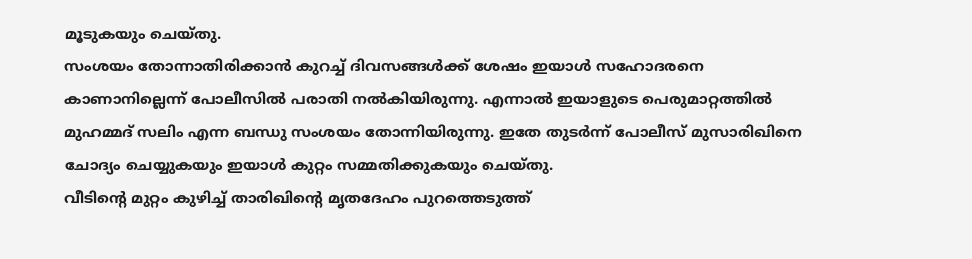മൂടുകയും ചെയ്തു.
സംശയം തോന്നാതിരിക്കാൻ കുറച്ച് ദിവസങ്ങൾക്ക് ശേഷം ഇയാൾ സഹോദരനെ കാണാനില്ലെന്ന് പോലീസിൽ പരാതി നൽകിയിരുന്നു. എന്നാൽ ഇയാളുടെ പെരുമാറ്റത്തിൽ മുഹമ്മദ് സലിം എന്ന ബന്ധു സംശയം തോന്നിയിരുന്നു. ഇതേ തുടർന്ന് പോലീസ് മുസാരിഖിനെ ചോദ്യം ചെയ്യുകയും ഇയാൾ കുറ്റം സമ്മതിക്കുകയും ചെയ്തു.
വീടിന്റെ മുറ്റം കുഴിച്ച് താരിഖിന്റെ മൃതദേഹം പുറത്തെടുത്ത്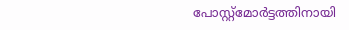പോസ്റ്റ്മോർട്ടത്തിനായി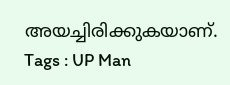അയച്ചിരിക്കുകയാണ്.
Tags : UP Man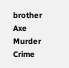brother Axe Murder Crime